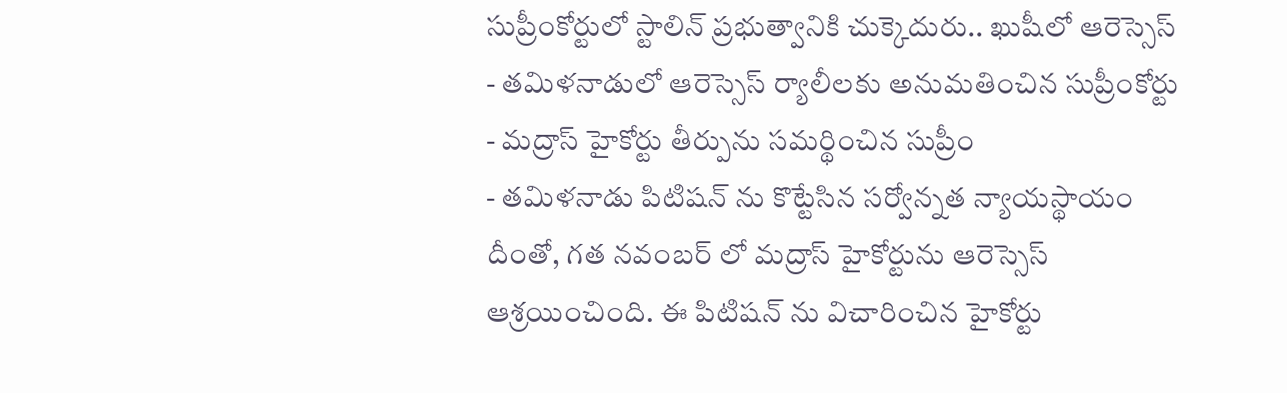సుప్రీంకోర్టులో స్టాలిన్ ప్రభుత్వానికి చుక్కెదురు.. ఖుషీలో ఆరెస్సెస్
- తమిళనాడులో ఆరెస్సెస్ ర్యాలీలకు అనుమతించిన సుప్రీంకోర్టు
- మద్రాస్ హైకోర్టు తీర్పును సమర్థించిన సుప్రీం
- తమిళనాడు పిటిషన్ ను కొట్టేసిన సర్వోన్నత న్యాయస్థాయం
దీంతో, గత నవంబర్ లో మద్రాస్ హైకోర్టును ఆరెస్సెస్ ఆశ్రయించింది. ఈ పిటిషన్ ను విచారించిన హైకోర్టు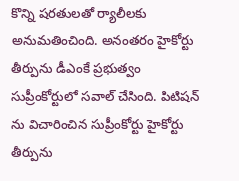కొన్ని షరతులతో ర్యాలీలకు అనుమతించింది. అనంతరం హైకోర్టు తీర్పును డీఎంకే ప్రభుత్వం సుప్రీంకోర్టులో సవాల్ చేసింది. పిటిషన్ ను విచారించిన సుప్రీంకోర్టు హైకోర్టు తీర్పును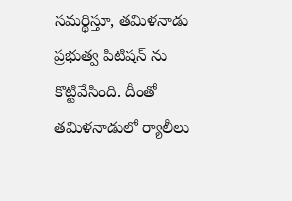సమర్థిస్తూ, తమిళనాడు ప్రభుత్వ పిటిషన్ ను కొట్టివేసింది. దీంతో తమిళనాడులో ర్యాలీలు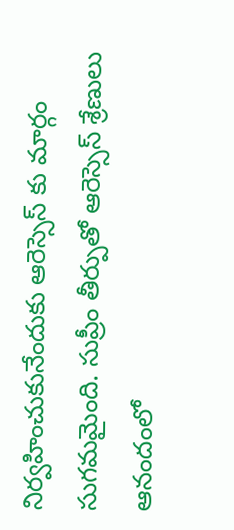నిర్వహించుకునేందుకు ఆరెస్సెస్ కు మార్గం సుగమమైంది. సుప్రీం తీర్పుతో ఆరెస్సెస్ శ్రేణులు ఆనందంలో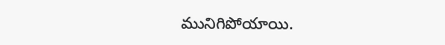మునిగిపోయాయి.